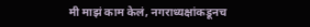मी माझं काम केलं, नगराध्यक्षांकडूनच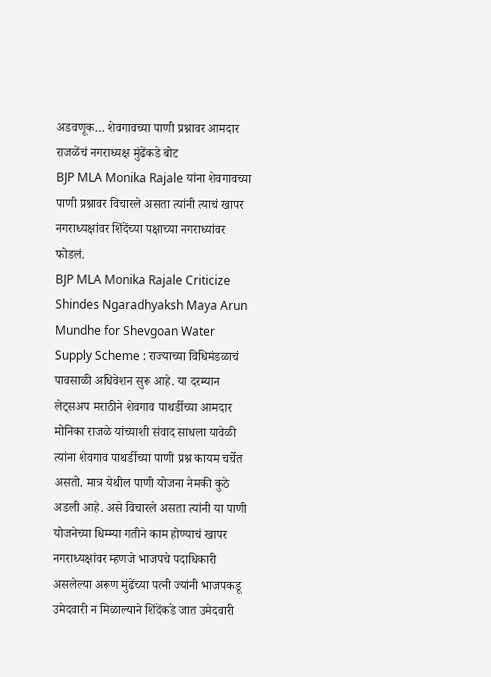अडवणूक… शेवगावच्या पाणी प्रश्नावर आमदार राजळेंचं नगराध्यक्ष मुंढेंकडे बोट
BJP MLA Monika Rajale यांना शेवगावच्या पाणी प्रश्नावर विचारले असता त्यांनी त्याचं खापर नगराध्यक्षांवर शिंदेंच्या पक्षाच्या नगराध्यांवर फोडलं.
BJP MLA Monika Rajale Criticize Shindes Ngaradhyaksh Maya Arun Mundhe for Shevgoan Water Supply Scheme : राज्याच्या विधिमंडळाचं पावसाळी अधिवेशन सुरू आहे. या दरम्यान लेट्सअप मराठीने शेवगाव पाथर्डीच्या आमदार मोनिका राजळे यांच्याशी संवाद साधला यावेळी त्यांना शेवगाव पाथर्डीच्या पाणी प्रश्न कायम चर्चेत असतो. मात्र येथील पाणी योजना नेमकी कुठे अडली आहे. असे विचारले असता त्यांनी या पाणी योजनेच्या धिम्म्या गतीने काम होण्याचं खापर नगराध्यक्षांवर म्हणजे भाजपचे पदाधिकारी असलेल्या अरूण मुंढेंच्या पत्नी ज्यांनी भाजपकडू उमेदवारी न मिळाल्याने शिंदेंकडे जात उमेदवारी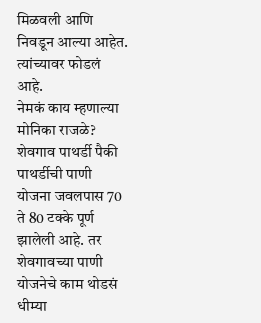मिळवली आणि निवडून आल्या आहेत. त्यांच्यावर फोडलं आहे.
नेमकं काय म्हणाल्या मोनिका राजळे?
शेवगाव पाथर्डी पैकी पाथर्डीची पाणी योजना जवलपास 70 ते 80 टक्के पूर्ण झालेली आहे. तर शेवगावच्या पाणी योजनेचे काम थोडसं धीम्या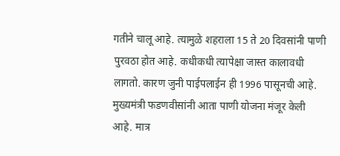गतीने चालू आहे. त्यामुळे शहराला 15 ते 20 दिवसांनी पाणी पुरवठा होत आहे. कधीकधी त्यापेक्षा जास्त कालावधी लागतो. कारण जुनी पाईपलाईन ही 1996 पासूनची आहे. मुख्यमंत्री फडणवीसांनी आता पाणी योजना मंजूर केली आहे. मात्र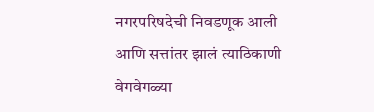नगरपरिषदेची निवडणूक आली आणि सत्तांतर झालं त्याठिकाणी वेगवेगळ्या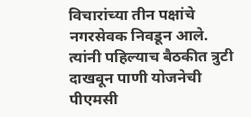विचारांच्या तीन पक्षांचे नगरसेवक निवडून आले. त्यांनी पहिल्याच बैठकीत त्रुटी दाखवून पाणी योजनेची पीएमसी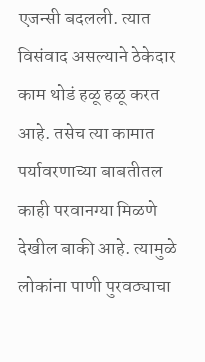एजन्सी बदलली. त्यात विसंवाद असल्याने ठेकेदार काम थोडं हळू हळू करत आहे. तसेच त्या कामात पर्यावरणाच्या बाबतीतल काही परवानग्या मिळणे देखील बाकी आहे. त्यामुळे लोकांना पाणी पुरवठ्याचा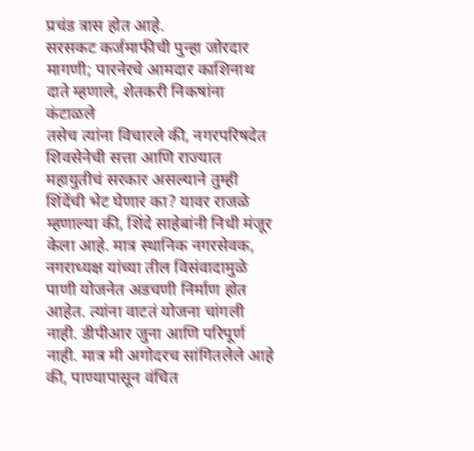प्रचंड त्रास होत आहे.
सरसकट कर्जमाफीची पुन्हा जोरदार मागणी; पारनेरचे आमदार काशिनाथ दाते म्हणाले, शेतकरी निकषांना कंटाळले
तसेच त्यांना विचारले की, नगरपरिषदेत शिवसेनेची सत्ता आणि राज्यात महायुतीचं सरकार असल्याने तुम्ही शिंदेंची भेट घेणार का? यावर राजळे म्हणाल्या की, शिंदे साहेबांनी निधी मंजूर केला आहे. मात्र स्थानिक नगरसेवक, नगराध्यक्ष यांच्या तील विसंवादामुळे पाणी योजनेत अडचणी निर्माण होत आहेत. त्यांना वाटतं योजना चांगली नाही. डीपीआर जुना आणि परिपूर्ण नाही. मात्र मी अगोदरच सांगितलेले आहे की, पाण्यापासून वंचित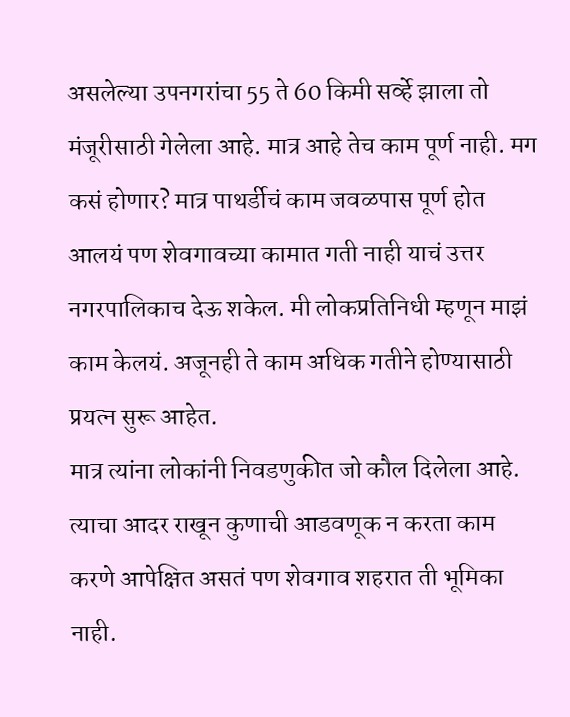असलेल्या उपनगरांचा 55 ते 60 किमी सर्व्हे झाला तो मंजूरीसाठी गेलेला आहे. मात्र आहे तेच काम पूर्ण नाही. मग कसं होणार? मात्र पाथर्डीचं काम जवळपास पूर्ण होत आलयं पण शेवगावच्या कामात गती नाही याचं उत्तर नगरपालिकाच देऊ शकेल. मी लोकप्रतिनिधी म्हणून माझं काम केलयं. अजूनही ते काम अधिक गतीने होण्यासाठी प्रयत्न सुरू आहेत.
मात्र त्यांना लोकांनी निवडणुकीत जो कौल दिलेला आहे. त्याचा आदर राखून कुणाची आडवणूक न करता काम करणे आपेक्षित असतं पण शेवगाव शहरात ती भूमिका नाही.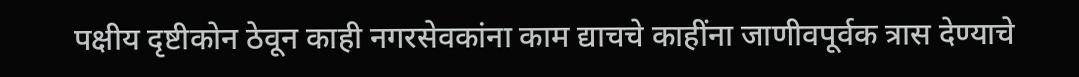पक्षीय दृष्टीकोन ठेवून काही नगरसेवकांना काम द्याचचे काहींना जाणीवपूर्वक त्रास देण्याचे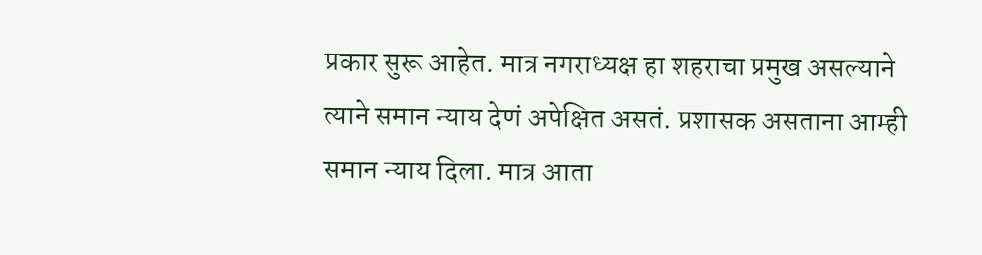प्रकार सुरू आहेत. मात्र नगराध्यक्ष हा शहराचा प्रमुख असल्याने त्याने समान न्याय देणं अपेक्षित असतं. प्रशासक असताना आम्ही समान न्याय दिला. मात्र आता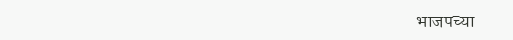भाजपच्या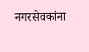नगरसेवकांना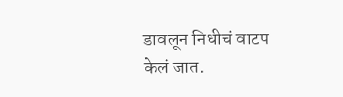डावलून निधीचं वाटप केलं जात.